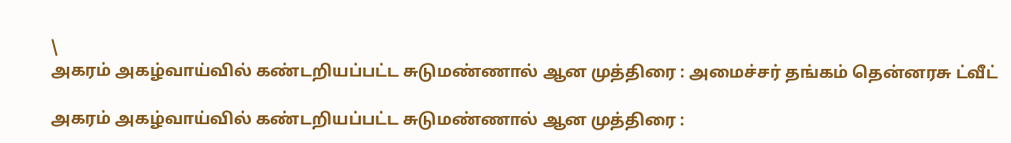\
அகரம் அகழ்வாய்வில் கண்டறியப்பட்ட சுடுமண்ணால் ஆன முத்திரை : அமைச்சர் தங்கம் தென்னரசு ட்வீட்

அகரம் அகழ்வாய்வில் கண்டறியப்பட்ட சுடுமண்ணால் ஆன முத்திரை :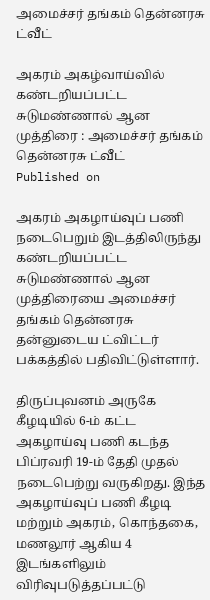அமைச்சர் தங்கம் தென்னரசு ட்வீட்

அகரம் அகழ்வாய்வில் கண்டறியப்பட்ட சுடுமண்ணால் ஆன முத்திரை : அமைச்சர் தங்கம் தென்னரசு ட்வீட்
Published on

அகரம் அகழாய்வுப் பணி நடைபெறும் இடத்திலிருந்து கண்டறியப்பட்ட சுடுமண்ணால் ஆன முத்திரையை அமைச்சர் தங்கம் தென்னரசு தன்னுடைய ட்விட்டர் பக்கத்தில் பதிவிட்டுள்ளார்.

திருப்புவனம் அருகே கீழடியில் 6-ம் கட்ட அகழாய்வு பணி கடந்த பிப்ரவரி 19-ம் தேதி முதல் நடைபெற்று வருகிறது. இந்த அகழாய்வுப் பணி கீழடி மற்றும் அகரம், கொந்தகை, மணலூர் ஆகிய 4 இடங்களிலும் விரிவுபடுத்தப்பட்டு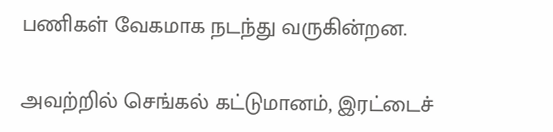பணிகள் வேகமாக நடந்து வருகின்றன.

அவற்றில் செங்கல் கட்டுமானம், இரட்டைச்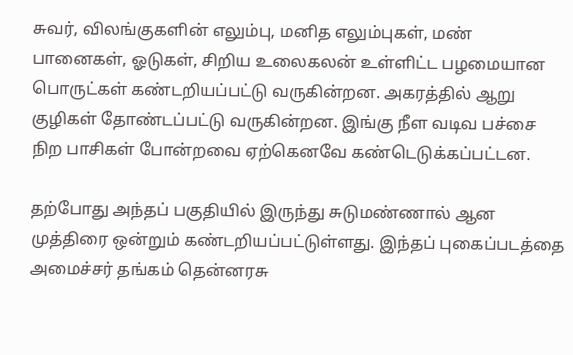சுவர், விலங்குகளின் எலும்பு, மனித எலும்புகள், மண் பானைகள், ஓடுகள், சிறிய உலைகலன் உள்ளிட்ட பழமையான பொருட்கள் கண்டறியப்பட்டு வருகின்றன. அகரத்தில் ஆறு குழிகள் தோண்டப்பட்டு வருகின்றன. இங்கு நீள வடிவ பச்சை நிற பாசிகள் போன்றவை ஏற்கெனவே கண்டெடுக்கப்பட்டன.

தற்போது அந்தப் பகுதியில் இருந்து சுடுமண்ணால் ஆன முத்திரை ஒன்றும் கண்டறியப்பட்டுள்ளது. இந்தப் புகைப்படத்தை அமைச்சர் தங்கம் தென்னரசு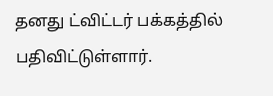தனது ட்விட்டர் பக்கத்தில் பதிவிட்டுள்ளார்.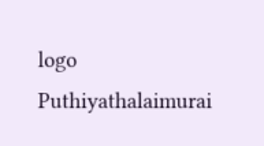logo
Puthiyathalaimurai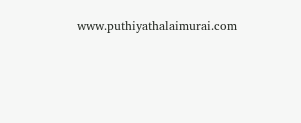www.puthiyathalaimurai.com